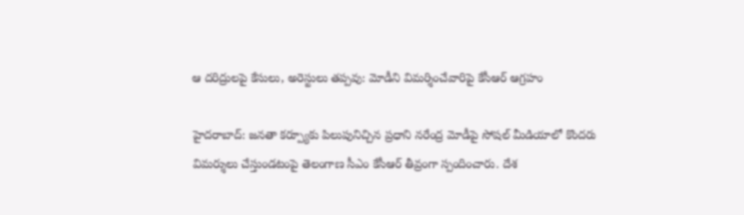ఆ దరిద్రులపై కేసులు, అరెస్టులు తప్పవు: మోడీని విమర్శించేవారిపై కేసీఆర్ ఆగ్రహం

హైదరాబాద్: జనతా కర్ప్యూకు పిలుపునిచ్చిన ప్రధాని నరేంద్ర మోడీపై సోషల్ మీడియాలో కొందరు విమర్శులు చేస్తుండటంపై తెలంగాణ సీఎం కేసీఆర్ తీవ్రంగా స్పందించారు. దేశ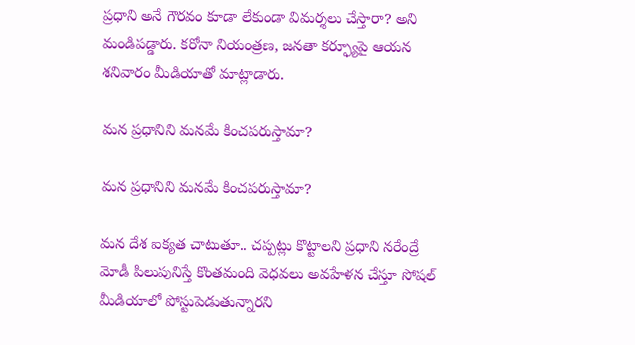ప్రధాని అనే గౌరవం కూడా లేకుండా విమర్శలు చేస్తారా? అని మండిపడ్డారు. కరోనా నియంత్రణ, జనతా కర్ఫ్యూపై ఆయన శనివారం మీడియాతో మాట్లాడారు.

మన ప్రధానిని మనమే కించపరుస్తామా?

మన ప్రధానిని మనమే కించపరుస్తామా?

మన దేశ ఐక్యత చాటుతూ.. చప్పట్లు కొట్టాలని ప్రధాని నరేంద్రే మోడీ పిలుపునిస్తే కొంతమంది వెధవలు అవహేళన చేస్తూ సోషల్ మీడియాలో పోస్టుపెడుతున్నారని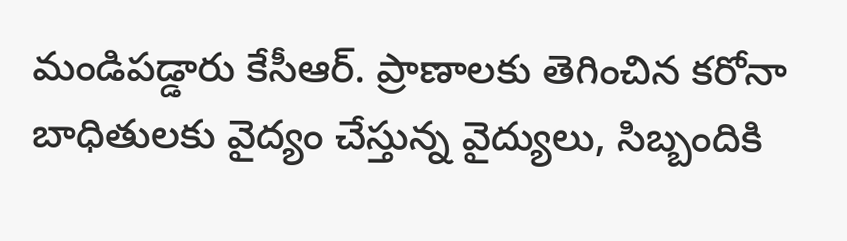మండిపడ్డారు కేసీఆర్. ప్రాణాలకు తెగించిన కరోనా బాధితులకు వైద్యం చేస్తున్న వైద్యులు, సిబ్బందికి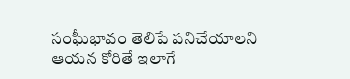సంఘీభావం తెలిపే పనిచేయాలని ఆయన కోరితే ఇలాగే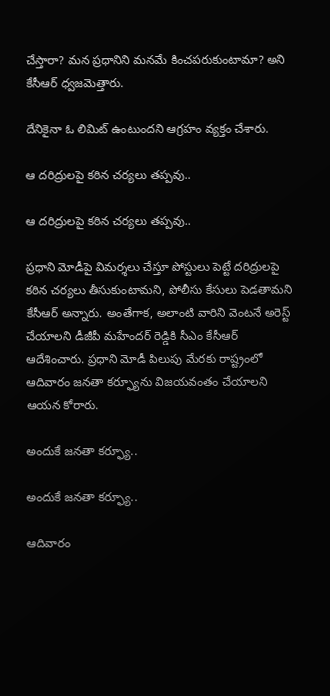చేస్తారా? మన ప్రధానిని మనమే కించపరుకుంటామా? అని కేసీఆర్ ధ్వజమెత్తారు.

దేనికైనా ఓ లిమిట్ ఉంటుందని ఆగ్రహం వ్యక్తం చేశారు.

ఆ దరిద్రులపై కఠిన చర్యలు తప్పవు..

ఆ దరిద్రులపై కఠిన చర్యలు తప్పవు..

ప్రధాని మోడీపై విమర్శలు చేస్తూ పోస్టులు పెట్టే దరిద్రులపై కఠిన చర్యలు తీసుకుంటామని, పోలీసు కేసులు పెడతామని కేసీఆర్ అన్నారు. అంతేగాక, అలాంటి వారిని వెంటనే అరెస్ట్ చేయాలని డీజీపీ మహేందర్ రెడ్డికి సీఎం కేసీఆర్ ఆదేశించారు. ప్రధాని మోడీ పిలుపు మేరకు రాష్ట్రంలో ఆదివారం జనతా కర్ఫ్యూను విజయవంతం చేయాలని ఆయన కోరారు.

అందుకే జనతా కర్ఫ్యూ..

అందుకే జనతా కర్ఫ్యూ..

ఆదివారం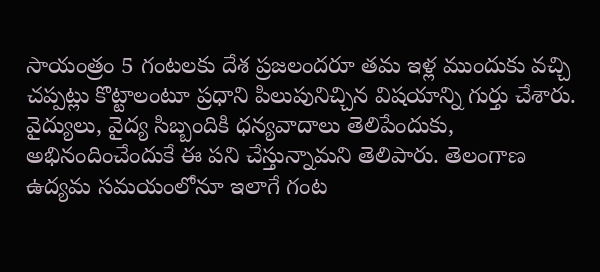సాయంత్రం 5 గంటలకు దేశ ప్రజలందరూ తమ ఇళ్ల ముందుకు వచ్చి చప్పట్లు కొట్టాలంటూ ప్రధాని పిలుపునిచ్చిన విషయాన్ని గుర్తు చేశారు. వైద్యులు, వైద్య సిబ్బందికి ధన్యవాదాలు తెలిపేందుకు, అభినందించేందుకే ఈ పని చేస్తున్నామని తెలిపారు. తెలంగాణ ఉద్యమ సమయంలోనూ ఇలాగే గంట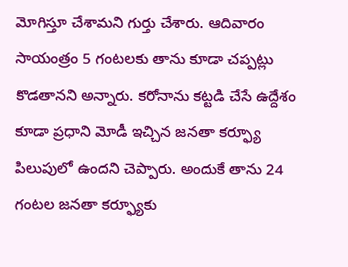మోగిస్తూ చేశామని గుర్తు చేశారు. ఆదివారం సాయంత్రం 5 గంటలకు తాను కూడా చప్పట్లు కొడతానని అన్నారు. కరోనాను కట్టడి చేసే ఉద్దేశం కూడా ప్రధాని మోడీ ఇచ్చిన జనతా కర్ఫ్యూ పిలుపులో ఉందని చెప్పారు. అందుకే తాను 24 గంటల జనతా కర్ఫ్యూకు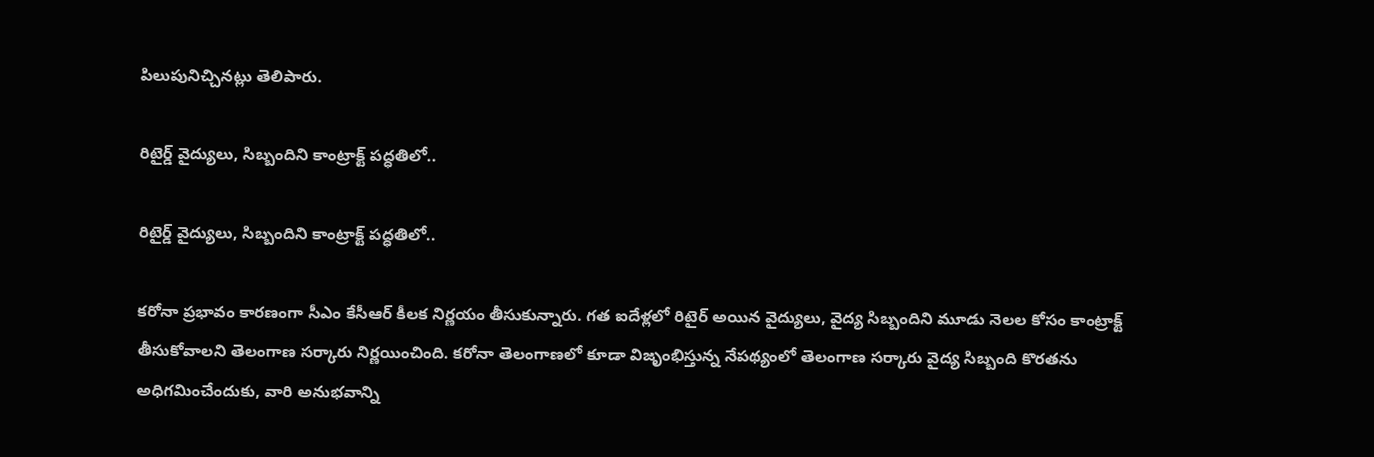పిలుపునిచ్చినట్లు తెలిపారు.

రిటైర్డ్ వైద్యులు, సిబ్బందిని కాంట్రాక్ట్ పద్ధతిలో..

రిటైర్డ్ వైద్యులు, సిబ్బందిని కాంట్రాక్ట్ పద్ధతిలో..

కరోనా ప్రభావం కారణంగా సీఎం కేసీఆర్ కీలక నిర్ణయం తీసుకున్నారు. గత ఐదేళ్లలో రిటైర్ అయిన వైద్యులు, వైద్య సిబ్బందిని మూడు నెలల కోసం కాంట్రాక్ట్ తీసుకోవాలని తెలంగాణ సర్కారు నిర్ణయించింది. కరోనా తెలంగాణలో కూడా విజృంభిస్తున్న నేపథ్యంలో తెలంగాణ సర్కారు వైద్య సిబ్బంది కొరతను అధిగమించేందుకు, వారి అనుభవాన్ని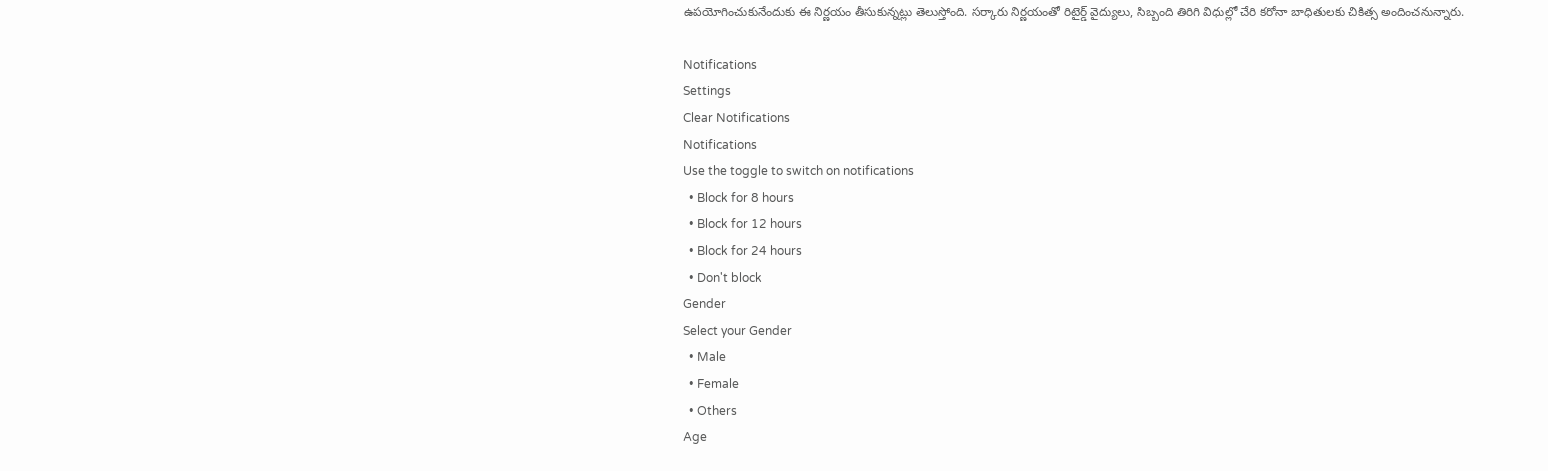ఉపయోగించుకునేందుకు ఈ నిర్ణయం తీసుకున్నట్లు తెలుస్తోంది. సర్కారు నిర్ణయంతో రిటైర్డ్ వైద్యులు, సిబ్బంది తిరిగి విధుల్లో చేరి కరోనా బాధితులకు చికిత్స అందించనున్నారు.

Notifications
Settings
Clear Notifications
Notifications
Use the toggle to switch on notifications
  • Block for 8 hours
  • Block for 12 hours
  • Block for 24 hours
  • Don't block
Gender
Select your Gender
  • Male
  • Female
  • Others
Age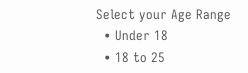Select your Age Range
  • Under 18
  • 18 to 25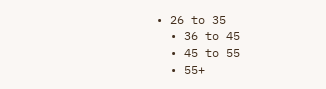• 26 to 35
  • 36 to 45
  • 45 to 55
  • 55+